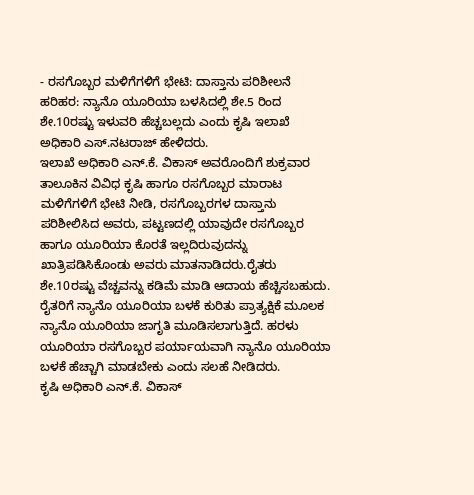- ರಸಗೊಬ್ಬರ ಮಳಿಗೆಗಳಿಗೆ ಭೇಟಿ: ದಾಸ್ತಾನು ಪರಿಶೀಲನೆ
ಹರಿಹರ: ನ್ಯಾನೊ ಯೂರಿಯಾ ಬಳಸಿದಲ್ಲಿ ಶೇ.5 ರಿಂದ ಶೇ.10ರಷ್ಟು ಇಳುವರಿ ಹೆಚ್ಚಬಲ್ಲದು ಎಂದು ಕೃಷಿ ಇಲಾಖೆ ಅಧಿಕಾರಿ ಎಸ್.ನಟರಾಜ್ ಹೇಳಿದರು.
ಇಲಾಖೆ ಅಧಿಕಾರಿ ಎನ್.ಕೆ. ವಿಕಾಸ್ ಅವರೊಂದಿಗೆ ಶುಕ್ರವಾರ ತಾಲೂಕಿನ ವಿವಿಧ ಕೃಷಿ ಹಾಗೂ ರಸಗೊಬ್ಬರ ಮಾರಾಟ ಮಳಿಗೆಗಳಿಗೆ ಭೇಟಿ ನೀಡಿ, ರಸಗೊಬ್ಬರಗಳ ದಾಸ್ತಾನು ಪರಿಶೀಲಿಸಿದ ಅವರು, ಪಟ್ಟಣದಲ್ಲಿ ಯಾವುದೇ ರಸಗೊಬ್ಬರ ಹಾಗೂ ಯೂರಿಯಾ ಕೊರತೆ ಇಲ್ಲದಿರುವುದನ್ನು ಖಾತ್ರಿಪಡಿಸಿಕೊಂಡು ಅವರು ಮಾತನಾಡಿದರು.ರೈತರು ಶೇ.10ರಷ್ಟು ವೆಚ್ಚವನ್ನು ಕಡಿಮೆ ಮಾಡಿ ಆದಾಯ ಹೆಚ್ಚಿಸಬಹುದು. ರೈತರಿಗೆ ನ್ಯಾನೊ ಯೂರಿಯಾ ಬಳಕೆ ಕುರಿತು ಪ್ರಾತ್ಯಕ್ಷಿಕೆ ಮೂಲಕ ನ್ಯಾನೊ ಯೂರಿಯಾ ಜಾಗೃತಿ ಮೂಡಿಸಲಾಗುತ್ತಿದೆ. ಹರಳು ಯೂರಿಯಾ ರಸಗೊಬ್ಬರ ಪರ್ಯಾಯವಾಗಿ ನ್ಯಾನೊ ಯೂರಿಯಾ ಬಳಕೆ ಹೆಚ್ಚಾಗಿ ಮಾಡಬೇಕು ಎಂದು ಸಲಹೆ ನೀಡಿದರು.
ಕೃಷಿ ಅಧಿಕಾರಿ ಎನ್.ಕೆ. ವಿಕಾಸ್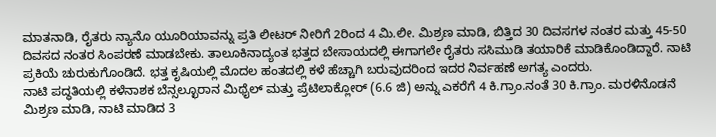ಮಾತನಾಡಿ, ರೈತರು ನ್ಯಾನೊ ಯೂರಿಯಾವನ್ನು ಪ್ರತಿ ಲೀಟರ್ ನೀರಿಗೆ 2ರಿಂದ 4 ಮಿ.ಲೀ. ಮಿಶ್ರಣ ಮಾಡಿ, ಬಿತ್ತಿದ 30 ದಿವಸಗಳ ನಂತರ ಮತ್ತು 45-50 ದಿವಸದ ನಂತರ ಸಿಂಪರಣೆ ಮಾಡಬೇಕು. ತಾಲೂಕಿನಾದ್ಯಂತ ಭತ್ತದ ಬೇಸಾಯದಲ್ಲಿ ಈಗಾಗಲೇ ರೈತರು ಸಸಿಮುಡಿ ತಯಾರಿಕೆ ಮಾಡಿಕೊಂಡಿದ್ದಾರೆ. ನಾಟಿ ಪ್ರಕಿಯೆ ಚುರುಕುಗೊಂಡಿದೆ. ಭತ್ತ ಕೃಷಿಯಲ್ಲಿ ಮೊದಲ ಹಂತದಲ್ಲಿ ಕಳೆ ಹೆಚ್ಚಾಗಿ ಬರುವುದರಿಂದ ಇದರ ನಿರ್ವಹಣೆ ಅಗತ್ಯ ಎಂದರು.
ನಾಟಿ ಪದ್ಧತಿಯಲ್ಲಿ ಕಳೆನಾಶಕ ಬೆನ್ಸಲ್ಛೂರಾನ ಮಿಥೈಲ್ ಮತ್ತು ಪ್ರೆಟಿಲಾಕ್ಲೋರ್ (6.6 ಜಿ) ಅನ್ನು ಎಕರೆಗೆ 4 ಕಿ.ಗ್ರಾಂ.ನಂತೆ 30 ಕಿ.ಗ್ರಾಂ. ಮರಳಿನೊಡನೆ ಮಿಶ್ರಣ ಮಾಡಿ, ನಾಟಿ ಮಾಡಿದ 3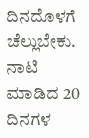ದಿನದೊಳಗೆ ಚೆಲ್ಲುಬೇಕು. ನಾಟಿ ಮಾಡಿದ 20 ದಿನಗಳ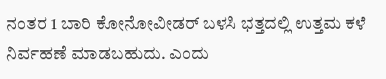ನಂತರ 1 ಬಾರಿ ಕೋನೋವೀಡರ್ ಬಳಸಿ ಭತ್ತದಲ್ಲಿ ಉತ್ತಮ ಕಳೆ ನಿರ್ವಹಣೆ ಮಾಡಬಹುದು. ಎಂದು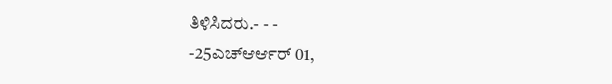ತಿಳಿಸಿದರು.- - -
-25ಎಚ್ಆರ್ಆರ್ 01,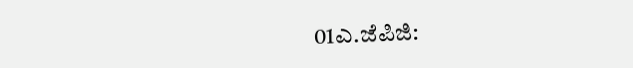01ಎ.ಜೆಪಿಜಿ: